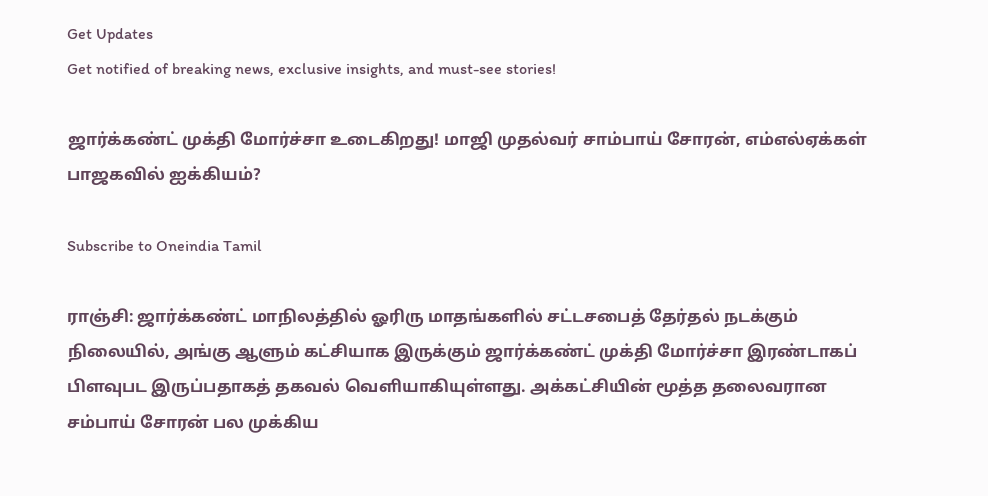Get Updates
Get notified of breaking news, exclusive insights, and must-see stories!

ஜார்க்கண்ட் முக்தி மோர்ச்சா உடைகிறது! மாஜி முதல்வர் சாம்பாய் சோரன், எம்எல்ஏக்கள் பாஜகவில் ஐக்கியம்?

Subscribe to Oneindia Tamil

ராஞ்சி: ஜார்க்கண்ட் மாநிலத்தில் ஓரிரு மாதங்களில் சட்டசபைத் தேர்தல் நடக்கும் நிலையில், அங்கு ஆளும் கட்சியாக இருக்கும் ஜார்க்கண்ட் முக்தி மோர்ச்சா இரண்டாகப் பிளவுபட இருப்பதாகத் தகவல் வெளியாகியுள்ளது. அக்கட்சியின் மூத்த தலைவரான சம்பாய் சோரன் பல முக்கிய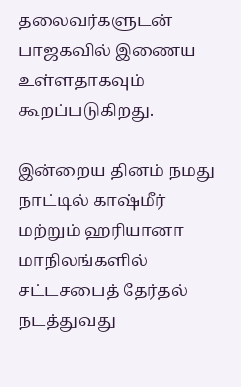தலைவர்களுடன் பாஜகவில் இணைய உள்ளதாகவும் கூறப்படுகிறது.

இன்றைய தினம் நமது நாட்டில் காஷ்மீர் மற்றும் ஹரியானா மாநிலங்களில் சட்டசபைத் தேர்தல் நடத்துவது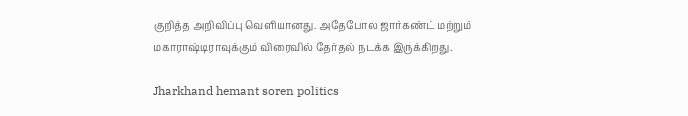குறித்த அறிவிப்பு வெளியானது. அதேபோல ஜார்கண்ட் மற்றும் மகாராஷ்டிராவுக்கும் விரைவில் தேர்தல் நடக்க இருக்கிறது.

Jharkhand hemant soren politics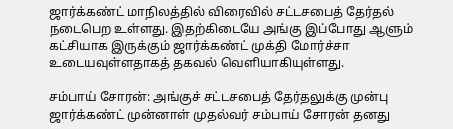ஜார்க்கண்ட் மாநிலத்தில் விரைவில் சட்டசபைத் தேர்தல் நடைபெற உள்ளது. இதற்கிடையே அங்கு இப்போது ஆளும் கட்சியாக இருக்கும் ஜார்க்கண்ட் முக்தி மோர்ச்சா உடையவுள்ளதாகத் தகவல் வெளியாகியுள்ளது.

சம்பாய் சோரன்: அங்குச் சட்டசபைத் தேர்தலுக்கு முன்பு ஜார்க்கண்ட் முன்னாள் முதல்வர் சம்பாய் சோரன் தனது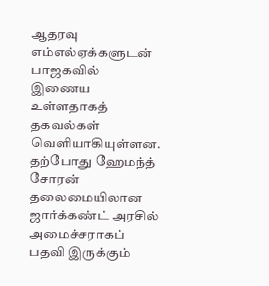ஆதரவு எம்எல்ஏக்களுடன் பாஜகவில் இணைய உள்ளதாகத் தகவல்கள் வெளியாகியுள்ளன. தற்போது ஹேமந்த் சோரன் தலைமையிலான ஜார்க்கண்ட் அரசில் அமைச்சராகப் பதவி இருக்கும்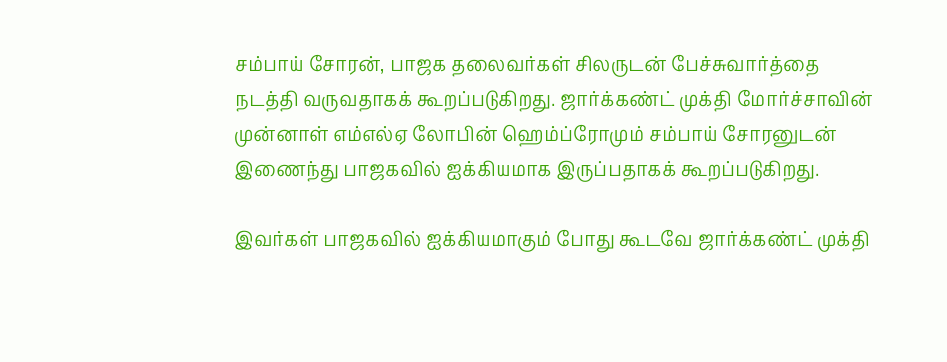சம்பாய் சோரன், பாஜக தலைவர்கள் சிலருடன் பேச்சுவார்த்தை நடத்தி வருவதாகக் கூறப்படுகிறது. ஜார்க்கண்ட் முக்தி மோர்ச்சாவின் முன்னாள் எம்எல்ஏ லோபின் ஹெம்ப்ரோமும் சம்பாய் சோரனுடன் இணைந்து பாஜகவில் ஐக்கியமாக இருப்பதாகக் கூறப்படுகிறது.

இவர்கள் பாஜகவில் ஐக்கியமாகும் போது கூடவே ஜார்க்கண்ட் முக்தி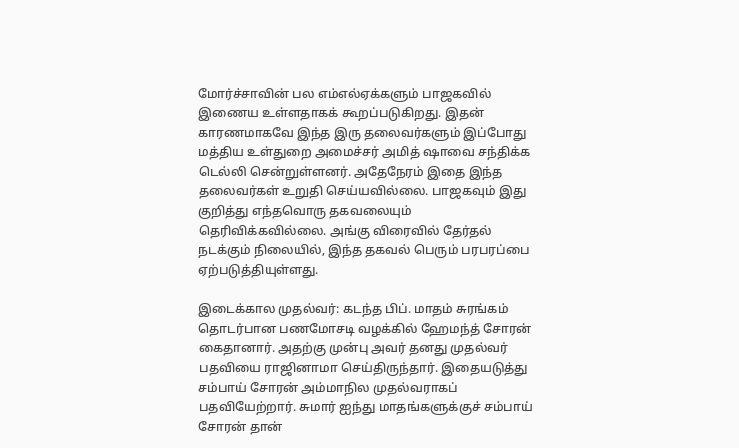மோர்ச்சாவின் பல எம்எல்ஏக்களும் பாஜகவில் இணைய உள்ளதாகக் கூறப்படுகிறது. இதன் காரணமாகவே இந்த இரு தலைவர்களும் இப்போது மத்திய உள்துறை அமைச்சர் அமித் ஷாவை சந்திக்க டெல்லி சென்றுள்ளனர். அதேநேரம் இதை இந்த தலைவர்கள் உறுதி செய்யவில்லை. பாஜகவும் இது குறித்து எந்தவொரு தகவலையும் தெரிவிக்கவில்லை. அங்கு விரைவில் தேர்தல் நடக்கும் நிலையில், இந்த தகவல் பெரும் பரபரப்பை ஏற்படுத்தியுள்ளது.

இடைக்கால முதல்வர்: கடந்த பிப். மாதம் சுரங்கம் தொடர்பான பணமோசடி வழக்கில் ஹேமந்த் சோரன் கைதானார். அதற்கு முன்பு அவர் தனது முதல்வர் பதவியை ராஜினாமா செய்திருந்தார். இதையடுத்து சம்பாய் சோரன் அம்மாநில முதல்வராகப் பதவியேற்றார். சுமார் ஐந்து மாதங்களுக்குச் சம்பாய் சோரன் தான்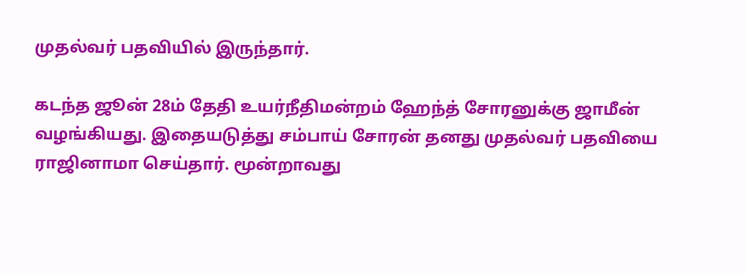முதல்வர் பதவியில் இருந்தார்.

கடந்த ஜூன் 28ம் தேதி உயர்நீதிமன்றம் ஹேந்த் சோரனுக்கு ஜாமீன் வழங்கியது. இதையடுத்து சம்பாய் சோரன் தனது முதல்வர் பதவியை ராஜினாமா செய்தார். மூன்றாவது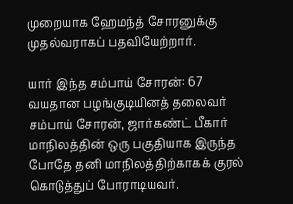முறையாக ஹேமந்த் சோரனுக்கு முதல்வராகப் பதவியேற்றார்.

யார் இந்த சம்பாய் சோரன்: 67 வயதான பழங்குடியினத் தலைவர் சம்பாய் சோரன், ஜார்கண்ட் பீகார் மாநிலத்தின் ஒரு பகுதியாக இருந்த போதே தனி மாநிலத்திற்காகக் குரல் கொடுத்துப் போராடியவர்.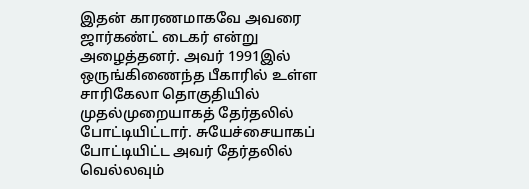இதன் காரணமாகவே அவரை ஜார்கண்ட் டைகர் என்று அழைத்தனர். அவர் 1991இல் ஒருங்கிணைந்த பீகாரில் உள்ள சாரிகேலா தொகுதியில் முதல்முறையாகத் தேர்தலில் போட்டியிட்டார். சுயேச்சையாகப் போட்டியிட்ட அவர் தேர்தலில் வெல்லவும்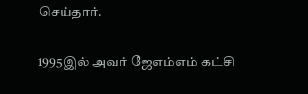செய்தார்.

1995இல் அவர் ஜேஎம்எம் கட்சி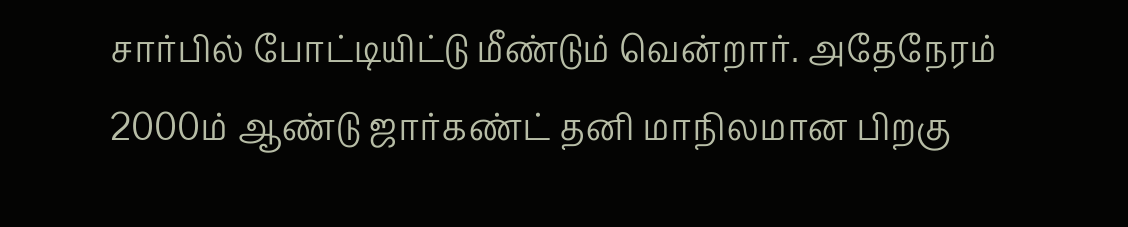சார்பில் போட்டியிட்டு மீண்டும் வென்றார். அதேநேரம் 2000ம் ஆண்டு ஜார்கண்ட் தனி மாநிலமான பிறகு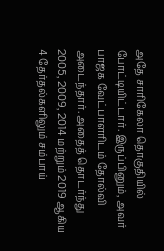அதே சாரிகேலா தொகுதியில் போட்டியிட்டார். இருப்பினும், அவர் பாஜக வேட்பாளரிடம் தோல்வி அடைந்தார். அதைத் தொடர்ந்து 2005, 2009, 2014 மற்றும் 2019 ஆகிய 4 தேர்தல்களிலும் சம்பாய்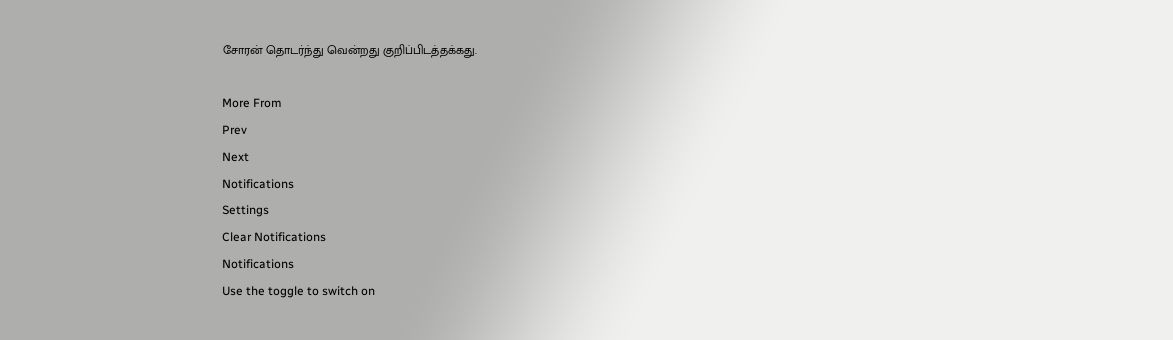சோரன் தொடர்ந்து வென்றது குறிப்பிடத்தக்கது.

More From
Prev
Next
Notifications
Settings
Clear Notifications
Notifications
Use the toggle to switch on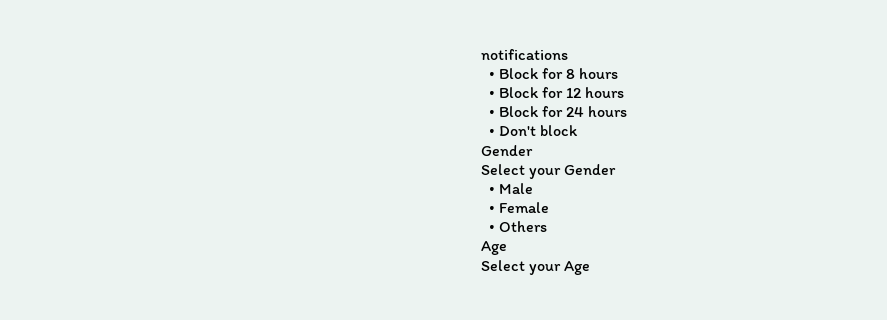notifications
  • Block for 8 hours
  • Block for 12 hours
  • Block for 24 hours
  • Don't block
Gender
Select your Gender
  • Male
  • Female
  • Others
Age
Select your Age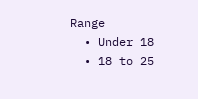Range
  • Under 18
  • 18 to 25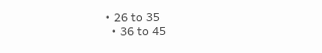• 26 to 35
  • 36 to 45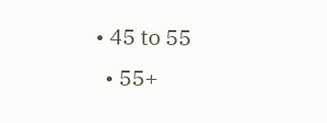• 45 to 55
  • 55+